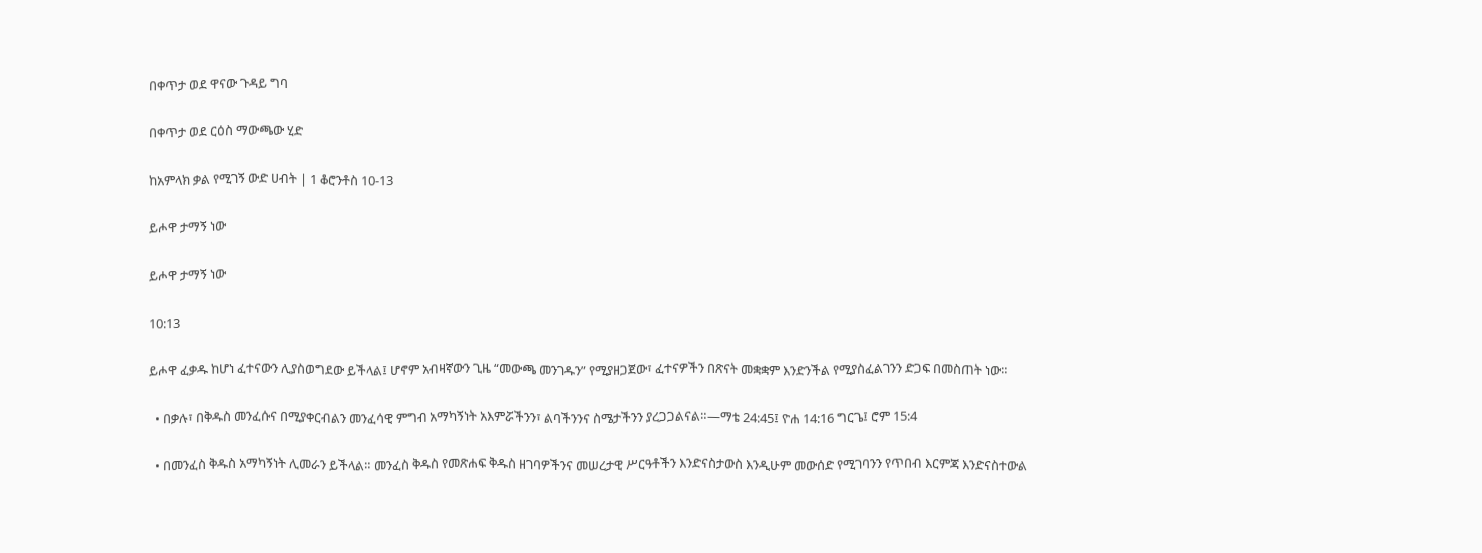በቀጥታ ወደ ዋናው ጉዳይ ግባ

በቀጥታ ወደ ርዕስ ማውጫው ሂድ

ከአምላክ ቃል የሚገኝ ውድ ሀብት | 1 ቆሮንቶስ 10-13

ይሖዋ ታማኝ ነው

ይሖዋ ታማኝ ነው

10:13

ይሖዋ ፈቃዱ ከሆነ ፈተናውን ሊያስወግደው ይችላል፤ ሆኖም አብዛኛውን ጊዜ “መውጫ መንገዱን” የሚያዘጋጀው፣ ፈተናዎችን በጽናት መቋቋም እንድንችል የሚያስፈልገንን ድጋፍ በመስጠት ነው።

  • በቃሉ፣ በቅዱስ መንፈሱና በሚያቀርብልን መንፈሳዊ ምግብ አማካኝነት አእምሯችንን፣ ልባችንንና ስሜታችንን ያረጋጋልናል።—ማቴ 24:45፤ ዮሐ 14:16 ግርጌ፤ ሮም 15:4

  • በመንፈስ ቅዱስ አማካኝነት ሊመራን ይችላል። መንፈስ ቅዱስ የመጽሐፍ ቅዱስ ዘገባዎችንና መሠረታዊ ሥርዓቶችን እንድናስታውስ እንዲሁም መውሰድ የሚገባንን የጥበብ እርምጃ እንድናስተውል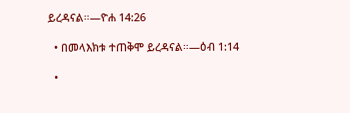ይረዳናል።—ዮሐ 14:26

  • በመላእክቱ ተጠቅሞ ይረዳናል።—ዕብ 1:14

  •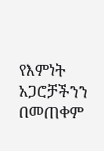የእምነት አጋሮቻችንን በመጠቀም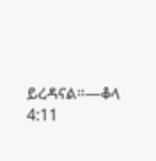ይረዳናል።—ቆላ 4:11